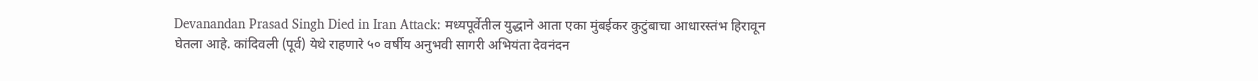Devanandan Prasad Singh Died in Iran Attack: मध्यपूर्वेतील युद्धाने आता एका मुंबईकर कुटुंबाचा आधारस्तंभ हिरावून घेतला आहे. कांदिवली (पूर्व) येथे राहणारे ५० वर्षीय अनुभवी सागरी अभियंता देवनंदन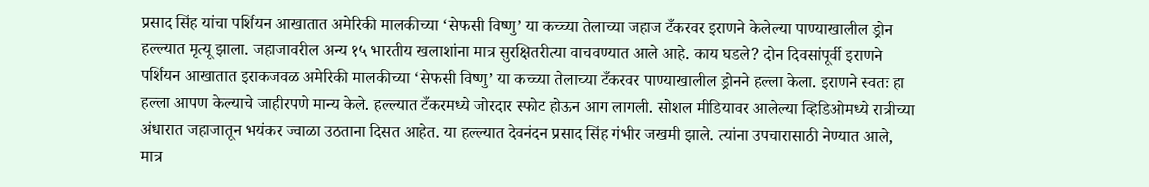प्रसाद सिंह यांचा पर्शियन आखातात अमेरिकी मालकीच्या ‘सेफसी विष्णु’ या कच्च्या तेलाच्या जहाज टँकरवर इराणने केलेल्या पाण्याखालील ड्रोन हल्ल्यात मृत्यू झाला. जहाजावरील अन्य १५ भारतीय खलाशांना मात्र सुरक्षितरीत्या वाचवण्यात आले आहे. काय घडले? दोन दिवसांपूर्वी इराणने पर्शियन आखातात इराकजवळ अमेरिकी मालकीच्या ‘सेफसी विष्णु’ या कच्च्या तेलाच्या टँकरवर पाण्याखालील ड्रोनने हल्ला केला. इराणने स्वतः हा हल्ला आपण केल्याचे जाहीरपणे मान्य केले. हल्ल्यात टँकरमध्ये जोरदार स्फोट होऊन आग लागली. सोशल मीडियावर आलेल्या व्हिडिओमध्ये रात्रीच्या अंधारात जहाजातून भयंकर ज्वाळा उठताना दिसत आहेत. या हल्ल्यात देवनंदन प्रसाद सिंह गंभीर जखमी झाले. त्यांना उपचारासाठी नेण्यात आले, मात्र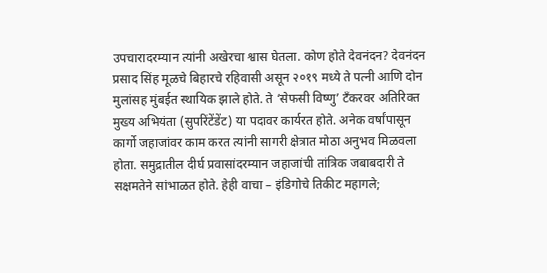उपचारादरम्यान त्यांनी अखेरचा श्वास घेतला. कोण होते देवनंदन? देवनंदन प्रसाद सिंह मूळचे बिहारचे रहिवासी असून २०१९ मध्ये ते पत्नी आणि दोन मुलांसह मुंबईत स्थायिक झाले होते. ते ‘सेफसी विष्णु’ टँकरवर अतिरिक्त मुख्य अभियंता (सुपरिंटेंडेंट) या पदावर कार्यरत होते. अनेक वर्षांपासून कार्गो जहाजांवर काम करत त्यांनी सागरी क्षेत्रात मोठा अनुभव मिळवला होता. समुद्रातील दीर्घ प्रवासांदरम्यान जहाजांची तांत्रिक जबाबदारी ते सक्षमतेने सांभाळत होते. हेही वाचा – इंडिगोचे तिकीट महागले;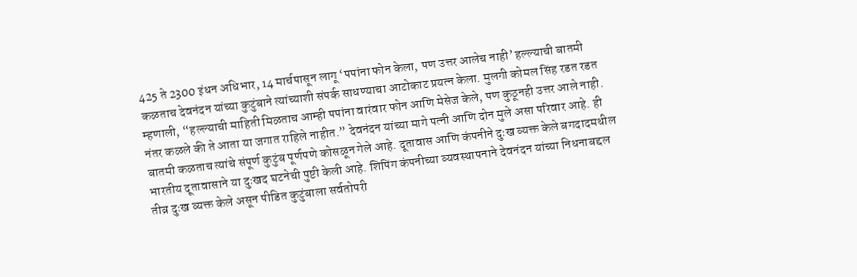425 ते 2300 इंधन अधिभार, 14 मार्चपासून लागू ‘पपांना फोन केला, पण उत्तर आलेच नाही’ हल्ल्याची बातमी कळताच देवनंदन यांच्या कुटुंबाने त्यांच्याशी संपर्क साधण्याचा आटोकाट प्रयत्न केला. मुलगी कोमल सिंह रडत रडत म्हणाली, “हल्ल्याची माहिती मिळताच आम्ही पपांना वारंवार फोन आणि मेसेज केले, पण कुठूनही उत्तर आले नाही. नंतर कळले की ते आता या जगात राहिले नाहीत.” देवनंदन यांच्या मागे पत्नी आणि दोन मुले असा परिवार आहे. ही बातमी कळताच त्यांचे संपूर्ण कुटुंब पूर्णपणे कोसळून गेले आहे. दूतावास आणि कंपनीने दुःख व्यक्त केले बगदादमधील भारतीय दूतावासाने या दुःखद घटनेची पुष्टी केली आहे. शिपिंग कंपनीच्या व्यवस्थापनाने देवनंदन यांच्या निधनाबद्दल तीव्र दुःख व्यक्त केले असून पीडित कुटुंबाला सर्वतोपरी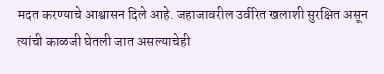मदत करण्याचे आश्वासन दिले आहे. जहाजावरील उर्वरित खलाशी सुरक्षित असून त्यांची काळजी घेतली जात असल्याचेही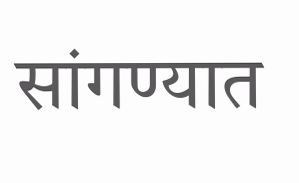सांगण्यात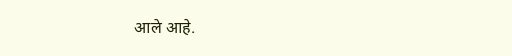आले आहे.